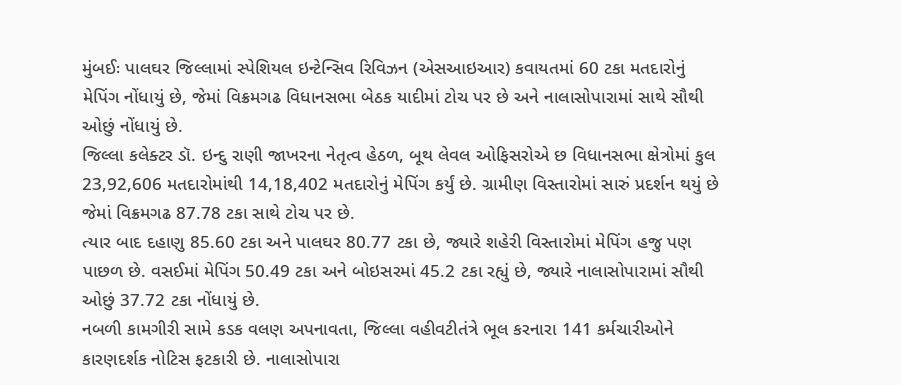મુંબઈઃ પાલઘર જિલ્લામાં સ્પેશિયલ ઇન્ટેન્સિવ રિવિઝન (એસઆઇઆર) કવાયતમાં 60 ટકા મતદારોનું મેપિંગ નોંધાયું છે, જેમાં વિક્રમગઢ વિધાનસભા બેઠક યાદીમાં ટોચ પર છે અને નાલાસોપારામાં સાથે સૌથી ઓછું નોંધાયું છે.
જિલ્લા કલેક્ટર ડૉ. ઇન્દુ રાણી જાખરના નેતૃત્વ હેઠળ, બૂથ લેવલ ઓફિસરોએ છ વિધાનસભા ક્ષેત્રોમાં કુલ 23,92,606 મતદારોમાંથી 14,18,402 મતદારોનું મેપિંગ કર્યું છે. ગ્રામીણ વિસ્તારોમાં સારું પ્રદર્શન થયું છે જેમાં વિક્રમગઢ 87.78 ટકા સાથે ટોચ પર છે.
ત્યાર બાદ દહાણુ 85.60 ટકા અને પાલઘર 80.77 ટકા છે, જ્યારે શહેરી વિસ્તારોમાં મેપિંગ હજુ પણ પાછળ છે. વસઈમાં મેપિંગ 50.49 ટકા અને બોઇસરમાં 45.2 ટકા રહ્યું છે, જ્યારે નાલાસોપારામાં સૌથી ઓછું 37.72 ટકા નોંધાયું છે.
નબળી કામગીરી સામે કડક વલણ અપનાવતા, જિલ્લા વહીવટીતંત્રે ભૂલ કરનારા 141 કર્મચારીઓને કારણદર્શક નોટિસ ફટકારી છે. નાલાસોપારા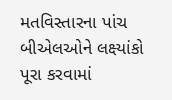મતવિસ્તારના પાંચ બીએલઓને લક્ષ્યાંકો પૂરા કરવામાં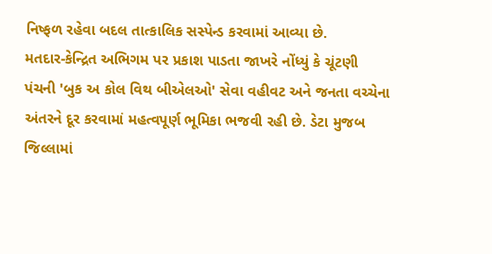નિષ્ફળ રહેવા બદલ તાત્કાલિક સસ્પેન્ડ કરવામાં આવ્યા છે.
મતદાર-કેન્દ્રિત અભિગમ પર પ્રકાશ પાડતા જાખરે નોંધ્યું કે ચૂંટણી પંચની 'બુક અ કોલ વિથ બીએલઓ' સેવા વહીવટ અને જનતા વચ્ચેના અંતરને દૂર કરવામાં મહત્વપૂર્ણ ભૂમિકા ભજવી રહી છે. ડેટા મુજબ જિલ્લામાં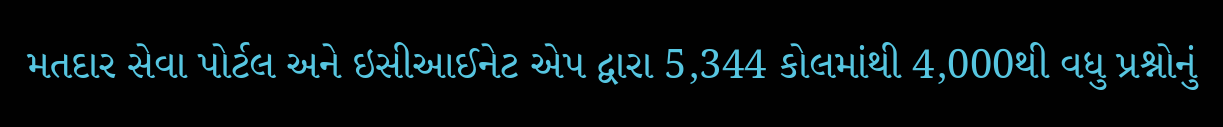મતદાર સેવા પોર્ટલ અને ઇસીઆઈનેટ એપ દ્વારા 5,344 કોલમાંથી 4,000થી વધુ પ્રશ્નોનું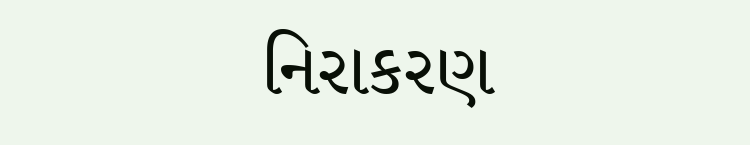નિરાકરણ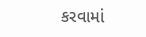કરવામાં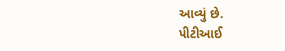આવ્યું છે.
પીટીઆઈ